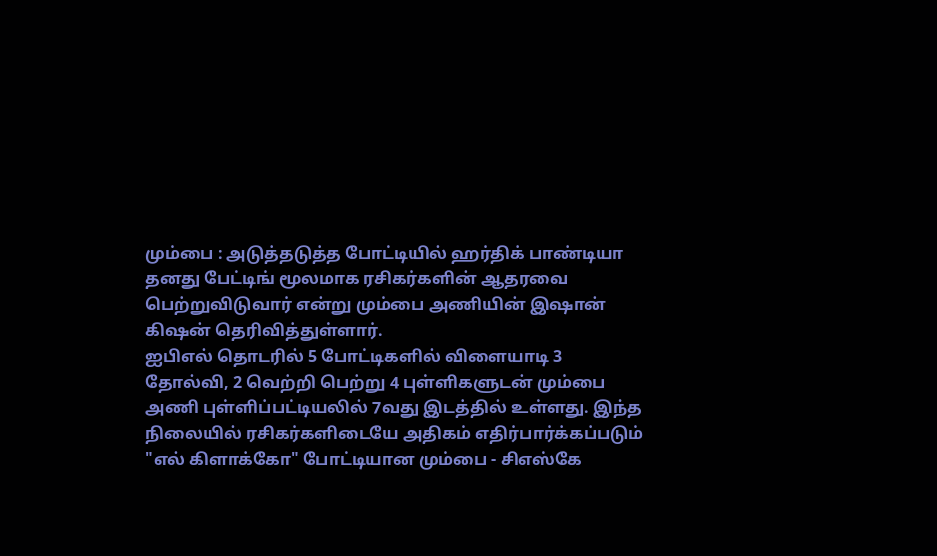மும்பை : அடுத்தடுத்த போட்டியில் ஹர்திக் பாண்டியா தனது பேட்டிங் மூலமாக ரசிகர்களின் ஆதரவை பெற்றுவிடுவார் என்று மும்பை அணியின் இஷான் கிஷன் தெரிவித்துள்ளார்.
ஐபிஎல் தொடரில் 5 போட்டிகளில் விளையாடி 3 தோல்வி, 2 வெற்றி பெற்று 4 புள்ளிகளுடன் மும்பை அணி புள்ளிப்பட்டியலில் 7வது இடத்தில் உள்ளது. இந்த நிலையில் ரசிகர்களிடையே அதிகம் எதிர்பார்க்கப்படும் "எல் கிளாக்கோ" போட்டியான மும்பை - சிஎஸ்கே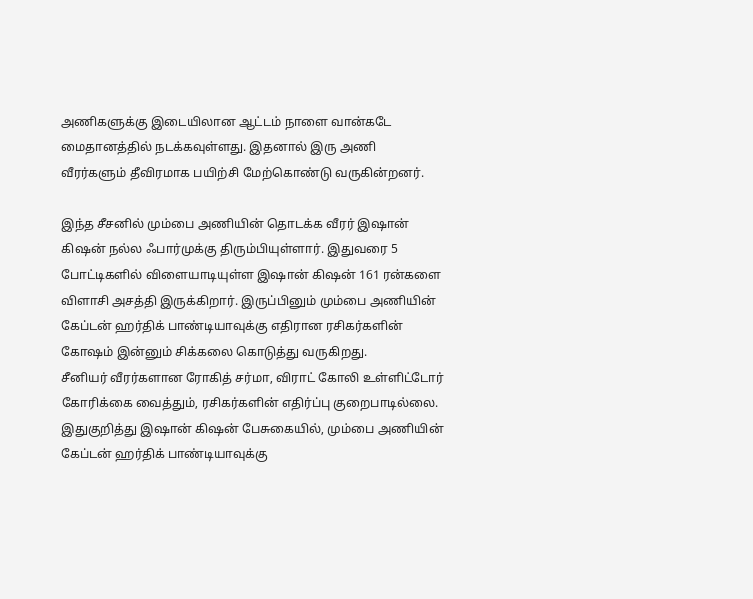அணிகளுக்கு இடையிலான ஆட்டம் நாளை வான்கடே மைதானத்தில் நடக்கவுள்ளது. இதனால் இரு அணி வீரர்களும் தீவிரமாக பயிற்சி மேற்கொண்டு வருகின்றனர்.

இந்த சீசனில் மும்பை அணியின் தொடக்க வீரர் இஷான் கிஷன் நல்ல ஃபார்முக்கு திரும்பியுள்ளார். இதுவரை 5 போட்டிகளில் விளையாடியுள்ள இஷான் கிஷன் 161 ரன்களை விளாசி அசத்தி இருக்கிறார். இருப்பினும் மும்பை அணியின் கேப்டன் ஹர்திக் பாண்டியாவுக்கு எதிரான ரசிகர்களின் கோஷம் இன்னும் சிக்கலை கொடுத்து வருகிறது.
சீனியர் வீரர்களான ரோகித் சர்மா, விராட் கோலி உள்ளிட்டோர் கோரிக்கை வைத்தும், ரசிகர்களின் எதிர்ப்பு குறைபாடில்லை. இதுகுறித்து இஷான் கிஷன் பேசுகையில், மும்பை அணியின் கேப்டன் ஹர்திக் பாண்டியாவுக்கு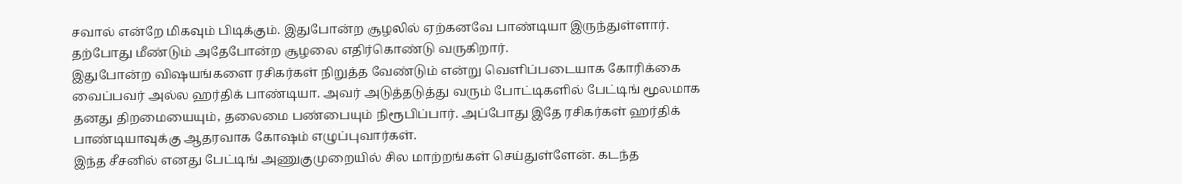சவால் என்றே மிகவும் பிடிக்கும். இதுபோன்ற சூழலில் ஏற்கனவே பாண்டியா இருந்துள்ளார். தற்போது மீண்டும் அதேபோன்ற சூழலை எதிர்கொண்டு வருகிறார்.
இதுபோன்ற விஷயங்களை ரசிகர்கள் நிறுத்த வேண்டும் என்று வெளிப்படையாக கோரிக்கை வைப்பவர் அல்ல ஹர்திக் பாண்டியா. அவர் அடுத்தடுத்து வரும் போட்டிகளில் பேட்டிங் மூலமாக தனது திறமையையும், தலைமை பண்பையும் நிரூபிப்பார். அப்போது இதே ரசிகர்கள் ஹர்திக் பாண்டியாவுக்கு ஆதரவாக கோஷம் எழுப்புவார்கள்.
இந்த சீசனில் எனது பேட்டிங் அணுகுமுறையில் சில மாற்றங்கள் செய்துள்ளேன். கடந்த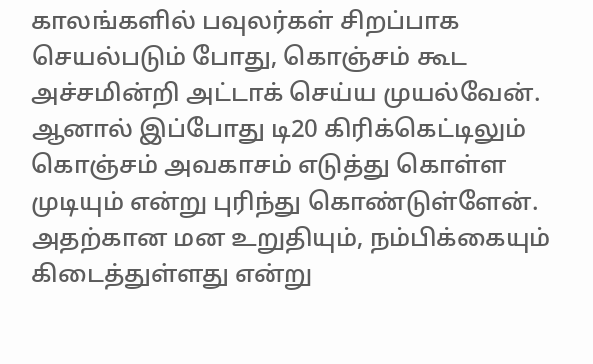காலங்களில் பவுலர்கள் சிறப்பாக செயல்படும் போது, கொஞ்சம் கூட அச்சமின்றி அட்டாக் செய்ய முயல்வேன். ஆனால் இப்போது டி20 கிரிக்கெட்டிலும் கொஞ்சம் அவகாசம் எடுத்து கொள்ள முடியும் என்று புரிந்து கொண்டுள்ளேன். அதற்கான மன உறுதியும், நம்பிக்கையும் கிடைத்துள்ளது என்று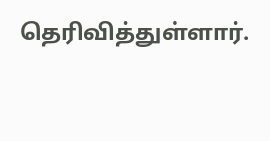தெரிவித்துள்ளார்.